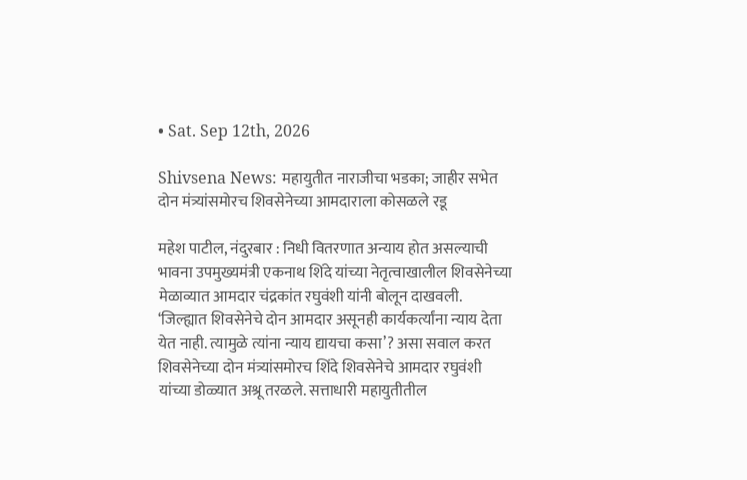• Sat. Sep 12th, 2026

Shivsena News: महायुतीत नाराजीचा भडका; जाहीर सभेत दोन मंत्र्यांसमोरच शिवसेनेच्या आमदाराला कोसळले रडू

महेश पाटील, नंदुरबार : निधी वितरणात अन्याय होत असल्याची भावना उपमुख्यमंत्री एकनाथ शिंदे यांच्या नेतृत्वाखालील शिवसेनेच्या मेळाव्यात आमदार चंद्रकांत रघुवंशी यांनी बोलून दाखवली. ‘जिल्ह्यात शिवसेनेचे दोन आमदार असूनही कार्यकर्त्यांना न्याय देता येत नाही. त्यामुळे त्यांना न्याय द्यायचा कसा’? असा सवाल करत शिवसेनेच्या दोन मंत्र्यांसमोरच शिंदे शिवसेनेचे आमदार रघुवंशी यांच्या डोळ्यात अश्रू तरळले. सत्ताधारी महायुतीतील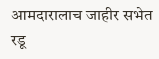आमदारालाच जाहीर सभेत रडू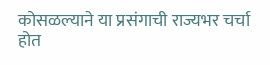कोसळल्याने या प्रसंगाची राज्यभर चर्चा होत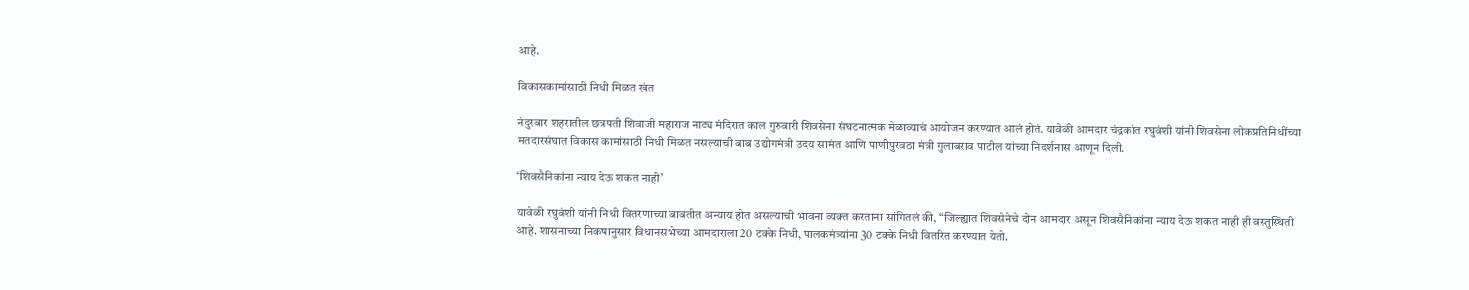आहे.

विकासकामांसाठी निधी मिळत खंत

नंदुरबार शहरातील छत्रपती शिवाजी महाराज नाट्य मंदिरात काल गुरुवारी शिवसेना संघटनात्मक मेळाव्याचं आयोजन करण्यात आलं होतं. यावेळी आमदार चंद्रकांत रघुवंशी यांनी शिवसेना लोकप्रतिनिधींच्या मतदारसंघात विकास कामांसाठी निधी मिळत नसल्याची बाब उद्योगमंत्री उदय सामंत आणि पाणीपुरवठा मंत्री गुलाबराव पाटील यांच्या निदर्शनास आणून दिली.

‘शिवसैनिकांना न्याय देऊ शकत नाही’

यावेळी रघुवंशी यांनी निधी वितरणाच्या बाबतीत अन्याय होत असल्याची भावना व्यक्त करताना सांगितलं की, “जिल्ह्यात शिवसेनेचे दोन आमदार असून शिवसैनिकांना न्याय देऊ शकत नाही ही वस्तुस्थिती आहे. शासनाच्या निकषानुसार विधानसभेच्या आमदाराला 20 टक्के निधी, पालकमंत्र्यांना 30 टक्के निधी वितरित करण्यात येतो.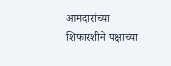आमदारांच्या शिफारशीने पक्षाच्या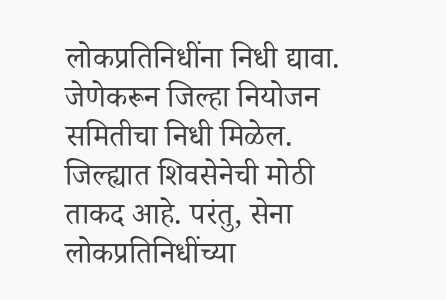लोकप्रतिनिधींना निधी द्यावा. जेणेकरून जिल्हा नियोजन समितीचा निधी मिळेल. जिल्ह्यात शिवसेनेची मोठी ताकद आहे. परंतु, सेना लोकप्रतिनिधींच्या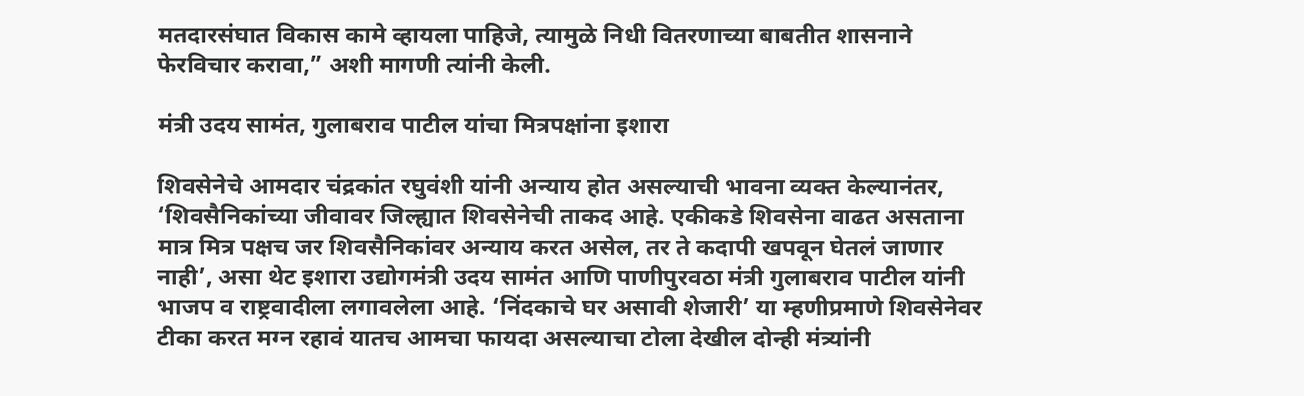मतदारसंघात विकास कामे व्हायला पाहिजे, त्यामुळे निधी वितरणाच्या बाबतीत शासनाने फेरविचार करावा,” अशी मागणी त्यांनी केली.

मंत्री उदय सामंत, गुलाबराव पाटील यांचा मित्रपक्षांना इशारा

शिवसेनेचे आमदार चंद्रकांत रघुवंशी यांनी अन्याय होत असल्याची भावना व्यक्त केल्यानंतर, ‘शिवसैनिकांच्या जीवावर जिल्ह्यात शिवसेनेची ताकद आहे. एकीकडे शिवसेना वाढत असताना मात्र मित्र पक्षच जर शिवसैनिकांवर अन्याय करत असेल, तर ते कदापी खपवून घेतलं जाणार नाही’, असा थेट इशारा उद्योगमंत्री उदय सामंत आणि पाणीपुरवठा मंत्री गुलाबराव पाटील यांनी भाजप व राष्ट्रवादीला लगावलेला आहे. ‘निंदकाचे घर असावी शेजारी’ या म्हणीप्रमाणे शिवसेनेवर टीका करत मग्न रहावं यातच आमचा फायदा असल्याचा टोला देखील दोन्ही मंत्र्यांनी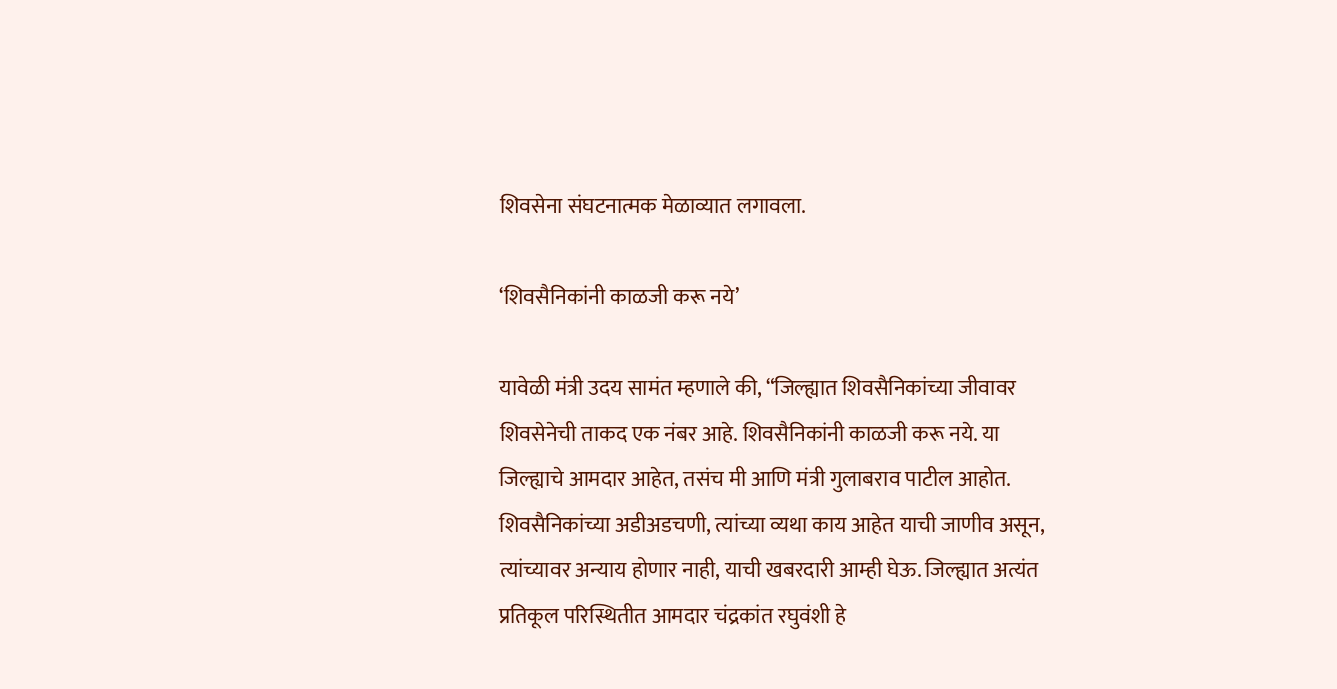शिवसेना संघटनात्मक मेळाव्यात लगावला.

‘शिवसैनिकांनी काळजी करू नये’

यावेळी मंत्री उदय सामंत म्हणाले की, “जिल्ह्यात शिवसैनिकांच्या जीवावर शिवसेनेची ताकद एक नंबर आहे. शिवसैनिकांनी काळजी करू नये. या जिल्ह्याचे आमदार आहेत, तसंच मी आणि मंत्री गुलाबराव पाटील आहोत. शिवसैनिकांच्या अडीअडचणी, त्यांच्या व्यथा काय आहेत याची जाणीव असून, त्यांच्यावर अन्याय होणार नाही, याची खबरदारी आम्ही घेऊ. जिल्ह्यात अत्यंत प्रतिकूल परिस्थितीत आमदार चंद्रकांत रघुवंशी हे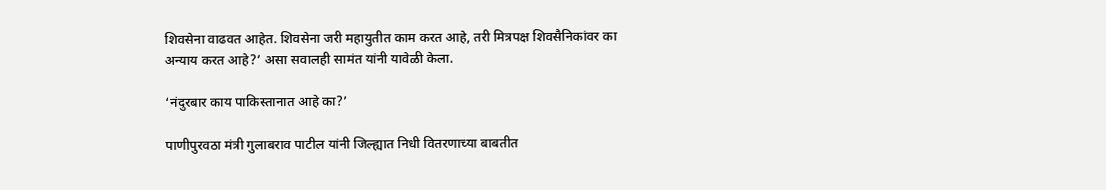शिवसेना वाढवत आहेत. शिवसेना जरी महायुतीत काम करत आहे, तरी मित्रपक्ष शिवसैनिकांवर का अन्याय करत आहे?’ असा सवालही सामंत यांनी यावेळी केला.

‘नंदुरबार काय पाकिस्तानात आहे का?’

पाणीपुरवठा मंत्री गुलाबराव पाटील यांनी जिल्ह्यात निधी वितरणाच्या बाबतीत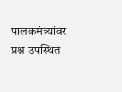पालकमंत्र्यांवर प्रश्न उपस्थित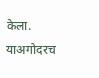केला. याअगोदरच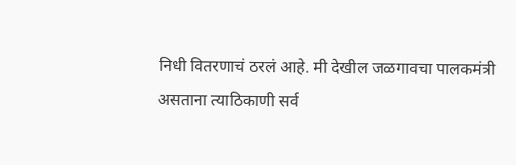निधी वितरणाचं ठरलं आहे. मी देखील जळगावचा पालकमंत्री असताना त्याठिकाणी सर्व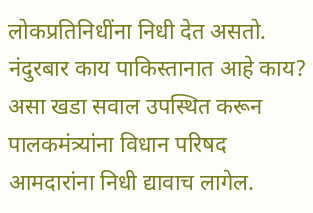लोकप्रतिनिधींना निधी देत असतो. नंदुरबार काय पाकिस्तानात आहे काय? असा खडा सवाल उपस्थित करून पालकमंत्र्यांना विधान परिषद आमदारांना निधी द्यावाच लागेल.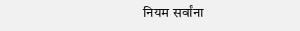नियम सर्वांना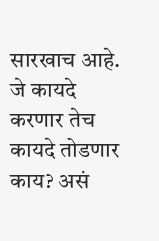सारखाच आहे. जे कायदे करणार तेच कायदे तोडणार काय? असं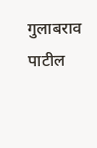गुलाबराव पाटील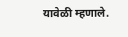यावेळी म्हणाले.